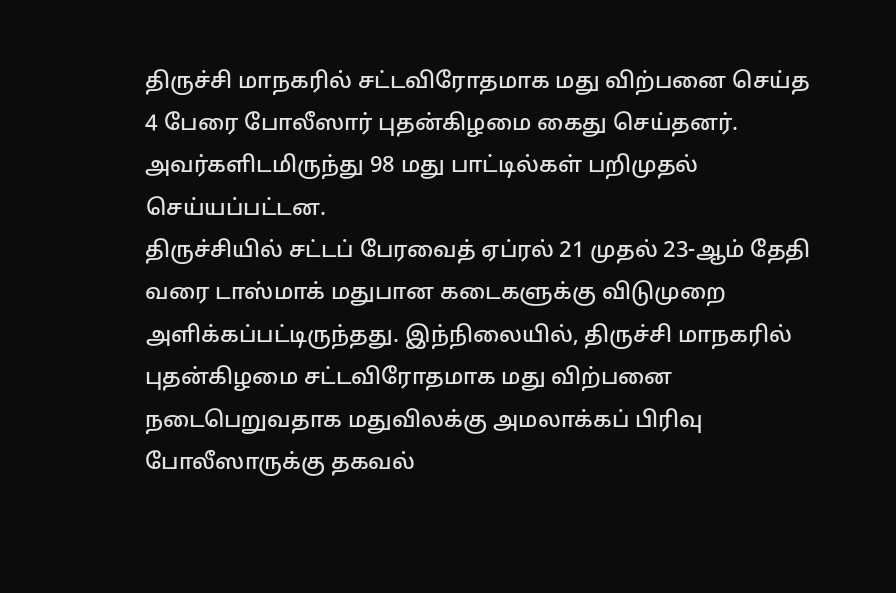திருச்சி மாநகரில் சட்டவிரோதமாக மது விற்பனை செய்த 4 பேரை போலீஸார் புதன்கிழமை கைது செய்தனர். அவர்களிடமிருந்து 98 மது பாட்டில்கள் பறிமுதல் செய்யப்பட்டன.
திருச்சியில் சட்டப் பேரவைத் ஏப்ரல் 21 முதல் 23-ஆம் தேதி வரை டாஸ்மாக் மதுபான கடைகளுக்கு விடுமுறை அளிக்கப்பட்டிருந்தது. இந்நிலையில், திருச்சி மாநகரில் புதன்கிழமை சட்டவிரோதமாக மது விற்பனை நடைபெறுவதாக மதுவிலக்கு அமலாக்கப் பிரிவு போலீஸாருக்கு தகவல்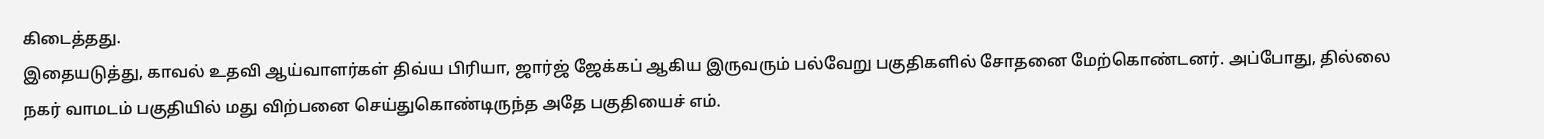கிடைத்தது.
இதையடுத்து, காவல் உதவி ஆய்வாளர்கள் திவ்ய பிரியா, ஜார்ஜ் ஜேக்கப் ஆகிய இருவரும் பல்வேறு பகுதிகளில் சோதனை மேற்கொண்டனர். அப்போது, தில்லை நகர் வாமடம் பகுதியில் மது விற்பனை செய்துகொண்டிருந்த அதே பகுதியைச் எம்.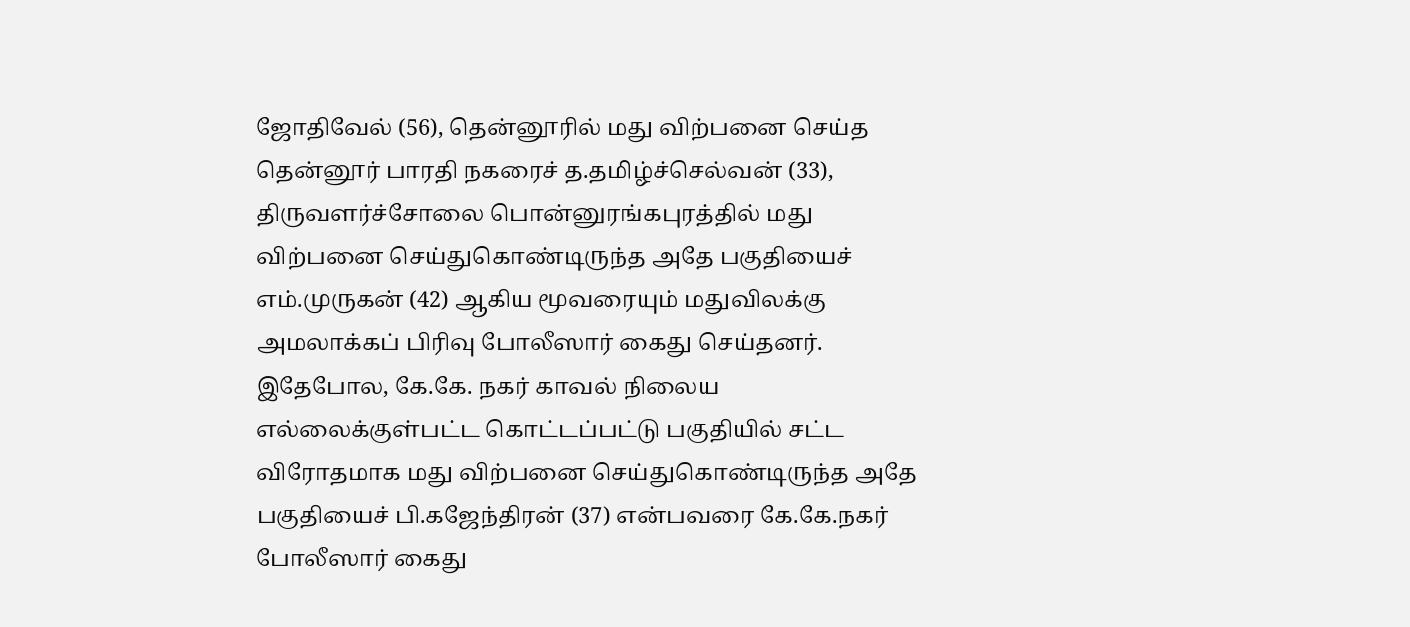ஜோதிவேல் (56), தென்னூரில் மது விற்பனை செய்த தென்னூர் பாரதி நகரைச் த.தமிழ்ச்செல்வன் (33), திருவளர்ச்சோலை பொன்னுரங்கபுரத்தில் மது விற்பனை செய்துகொண்டிருந்த அதே பகுதியைச் எம்.முருகன் (42) ஆகிய மூவரையும் மதுவிலக்கு அமலாக்கப் பிரிவு போலீஸார் கைது செய்தனர்.
இதேபோல, கே.கே. நகர் காவல் நிலைய எல்லைக்குள்பட்ட கொட்டப்பட்டு பகுதியில் சட்ட விரோதமாக மது விற்பனை செய்துகொண்டிருந்த அதே பகுதியைச் பி.கஜேந்திரன் (37) என்பவரை கே.கே.நகர் போலீஸார் கைது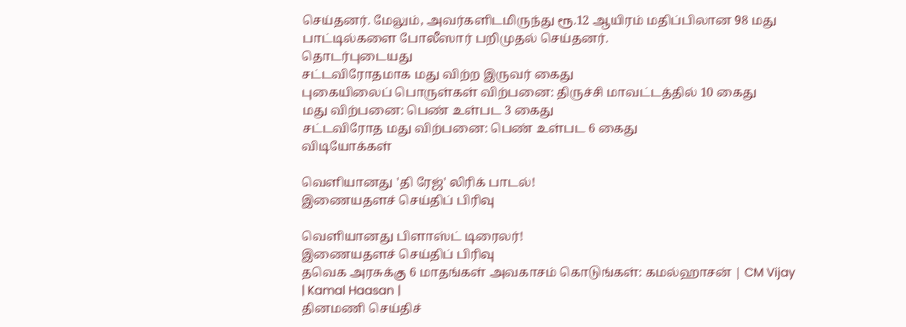செய்தனர். மேலும், அவர்களிடமிருந்து ரூ.12 ஆயிரம் மதிப்பிலான 98 மது பாட்டில்களை போலீஸார் பறிமுதல் செய்தனர்.
தொடர்புடையது
சட்டவிரோதமாக மது விற்ற இருவர் கைது
புகையிலைப் பொருள்கள் விற்பனை: திருச்சி மாவட்டத்தில் 10 கைது
மது விற்பனை: பெண் உள்பட 3 கைது
சட்டவிரோத மது விற்பனை: பெண் உள்பட 6 கைது
விடியோக்கள்

வெளியானது 'தி ரேஜ்' லிரிக் பாடல்!
இணையதளச் செய்திப் பிரிவு

வெளியானது பிளாஸ்ட் டிரைலர்!
இணையதளச் செய்திப் பிரிவு
தவெக அரசுக்கு 6 மாதங்கள் அவகாசம் கொடுங்கள்: கமல்ஹாசன் | CM Vijay | Kamal Haasan |
தினமணி செய்திச்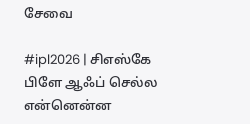சேவை

#ipl2026 | சிஎஸ்கே பிளே ஆஃப் செல்ல என்னென்ன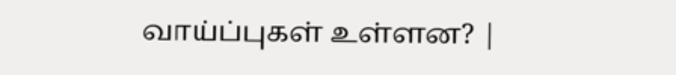வாய்ப்புகள் உள்ளன? |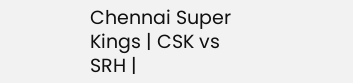Chennai Super Kings | CSK vs SRH |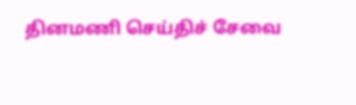தினமணி செய்திச் சேவை